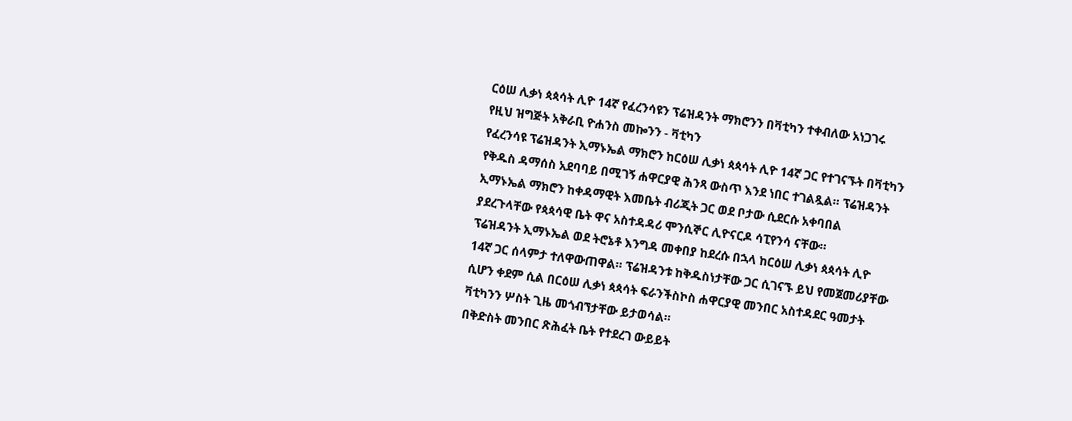ርዕሠ ሊቃነ ጳጳሳት ሊዮ 14ኛ የፈረንሳዩን ፕሬዝዳንት ማክሮንን በቫቲካን ተቀብለው አነጋገሩ
የዚህ ዝግጅት አቅራቢ ዮሐንስ መኰንን - ቫቲካን
የፈረንሳዩ ፕሬዝዳንት ኢማኑኤል ማክሮን ከርዕሠ ሊቃነ ጳጳሳት ሊዮ 14ኛ ጋር የተገናኙት በቫቲካን የቅዱስ ዳማሰስ አደባባይ በሚገኝ ሐዋርያዊ ሕንጻ ውስጥ እንደ ነበር ተገልጿል። ፕሬዝዳንት ኢማኑኤል ማክሮን ከቀዳማዊት እመቤት ብሪጂት ጋር ወደ ቦታው ሲደርሱ አቀባበል ያደረጉላቸው የጳጳሳዊ ቤት ዋና አስተዳዳሪ ሞንሲኞር ሊዮናርዶ ሳፒየንሳ ናቸው።
ፕሬዝዳንት ኢማኑኤል ወደ ትሮኔቶ እንግዳ መቀበያ ከደረሱ በኋላ ከርዕሠ ሊቃነ ጳጳሳት ሊዮ 14ኛ ጋር ሰላምታ ተለዋውጠዋል። ፕሬዝዳንቱ ከቅዱስነታቸው ጋር ሲገናኙ ይህ የመጀመሪያቸው ሲሆን ቀደም ሲል በርዕሠ ሊቃነ ጳጳሳት ፍራንችስኮስ ሐዋርያዊ መንበር አስተዳደር ዓመታት ቫቲካንን ሦስት ጊዜ መጎብኘታቸው ይታወሳል።
በቅድስት መንበር ጽሕፈት ቤት የተደረገ ውይይት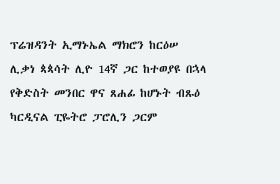ፕሬዝዳንት ኢማኑኤል ማክሮን ከርዕሠ ሊቃነ ጳጳሳት ሊዮ 14ኛ ጋር ከተወያዩ በኋላ የቅድስት መንበር ዋና ጸሐፊ ከሆኑት ብጹዕ ካርዲናል ፒዬትሮ ፓሮሊን ጋርም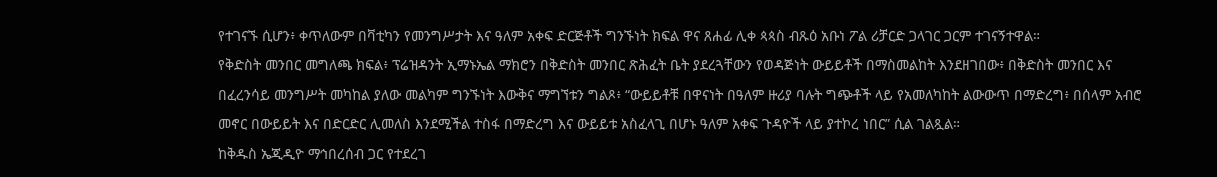የተገናኙ ሲሆን፥ ቀጥለውም በቫቲካን የመንግሥታት እና ዓለም አቀፍ ድርጅቶች ግንኙነት ክፍል ዋና ጸሐፊ ሊቀ ጳጳስ ብጹዕ አቡነ ፖል ሪቻርድ ጋላገር ጋርም ተገናኝተዋል።
የቅድስት መንበር መግለጫ ክፍል፥ ፕሬዝዳንት ኢማኑኤል ማክሮን በቅድስት መንበር ጽሕፈት ቤት ያደረጓቸውን የወዳጅነት ውይይቶች በማስመልከት እንደዘገበው፥ በቅድስት መንበር እና በፈረንሳይ መንግሥት መካከል ያለው መልካም ግንኙነት እውቅና ማግኘቱን ግልጾ፥ “ውይይቶቹ በዋናነት በዓለም ዙሪያ ባሉት ግጭቶች ላይ የአመለካከት ልውውጥ በማድረግ፥ በሰላም አብሮ መኖር በውይይት እና በድርድር ሊመለስ እንደሚችል ተስፋ በማድረግ እና ውይይቱ አስፈላጊ በሆኑ ዓለም አቀፍ ጉዳዮች ላይ ያተኮረ ነበር” ሲል ገልጿል።
ከቅዱስ ኤጂዲዮ ማኅበረሰብ ጋር የተደረገ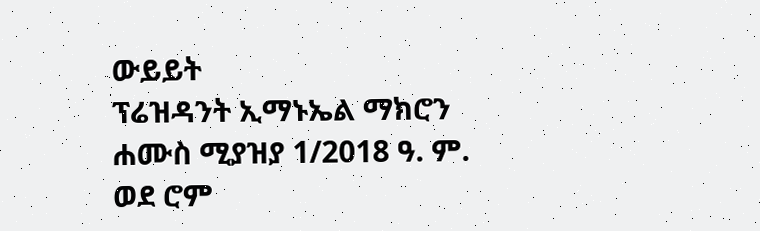ውይይት
ፕሬዝዳንት ኢማኑኤል ማክሮን ሐሙስ ሚያዝያ 1/2018 ዓ. ም. ወደ ሮም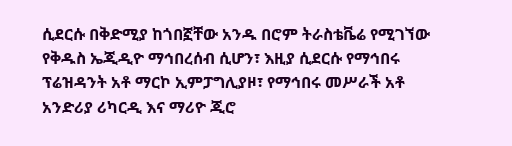ሲደርሱ በቅድሚያ ከጎበኟቸው አንዱ በሮም ትራስቴቬሬ የሚገኘው የቅዱስ ኤጂዲዮ ማኅበረሰብ ሲሆን፣ እዚያ ሲደርሱ የማኅበሩ ፕሬዝዳንት አቶ ማርኮ ኢምፓግሊያዞ፣ የማኅበሩ መሥራች አቶ አንድሪያ ሪካርዲ እና ማሪዮ ጂሮ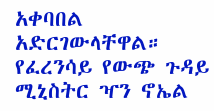አቀባበል አድርገውላቸዋል።
የፈረንሳይ የውጭ ጉዳይ ሚኒስትር ዣን ኖኤል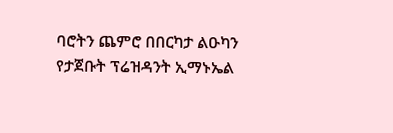ባሮትን ጨምሮ በበርካታ ልዑካን የታጀቡት ፕሬዝዳንት ኢማኑኤል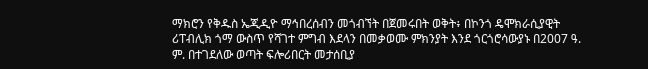ማክሮን የቅዱስ ኤጂዲዮ ማኅበረሰብን መጎብኘት በጀመሩበት ወቅት፥ በኮንጎ ዴሞክራሲያዊት ሪፐብሊክ ጎማ ውስጥ የሻገተ ምግብ እደላን በመቃወሙ ምክንያት እንደ ጎርጎሮሳውያኑ በ2007 ዓ. ም. በተገደለው ወጣት ፍሎሪበርት መታሰቢያ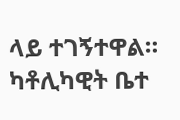ላይ ተገኝተዋል። ካቶሊካዊት ቤተ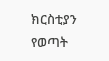ክርስቲያን የወጣት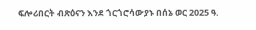ፍሎሪበርት ብጽዕናን እንደ ጎርጎሮሳውያኑ በሰኔ ወር 2025 ዓ.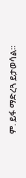ም. ይፋ ማድረጓ ይታወሳል።